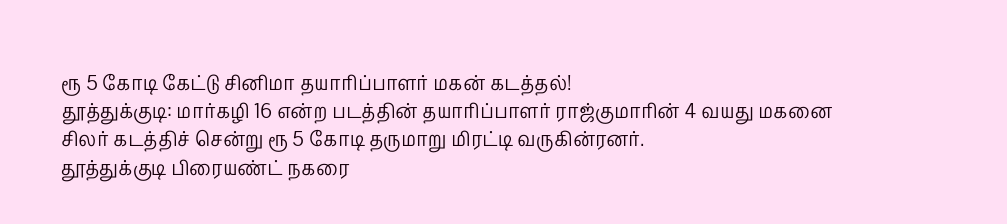ரூ 5 கோடி கேட்டு சினிமா தயாரிப்பாளர் மகன் கடத்தல்!
தூத்துக்குடி: மார்கழி 16 என்ற படத்தின் தயாரிப்பாளர் ராஜ்குமாரின் 4 வயது மகனை சிலர் கடத்திச் சென்று ரூ 5 கோடி தருமாறு மிரட்டி வருகின்ரனர்.
தூத்துக்குடி பிரையண்ட் நகரை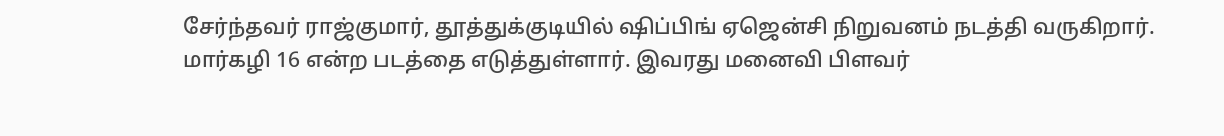சேர்ந்தவர் ராஜ்குமார், தூத்துக்குடியில் ஷிப்பிங் ஏஜென்சி நிறுவனம் நடத்தி வருகிறார். மார்கழி 16 என்ற படத்தை எடுத்துள்ளார். இவரது மனைவி பிளவர்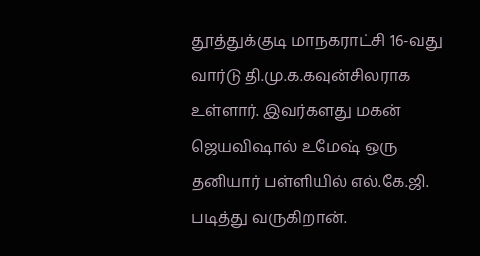தூத்துக்குடி மாநகராட்சி 16-வது வார்டு தி.மு.க.கவுன்சிலராக உள்ளார். இவர்களது மகன் ஜெயவிஷால் உமேஷ் ஒரு தனியார் பள்ளியில் எல்.கே.ஜி. படித்து வருகிறான்.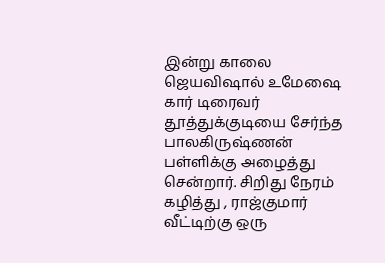இன்று காலை ஜெயவிஷால் உமேஷை கார் டிரைவர் தூத்துக்குடியை சேர்ந்த பாலகிருஷ்ணன் பள்ளிக்கு அழைத்து சென்றார். சிறிது நேரம் கழித்து , ராஜ்குமார் வீட்டிற்கு ஒரு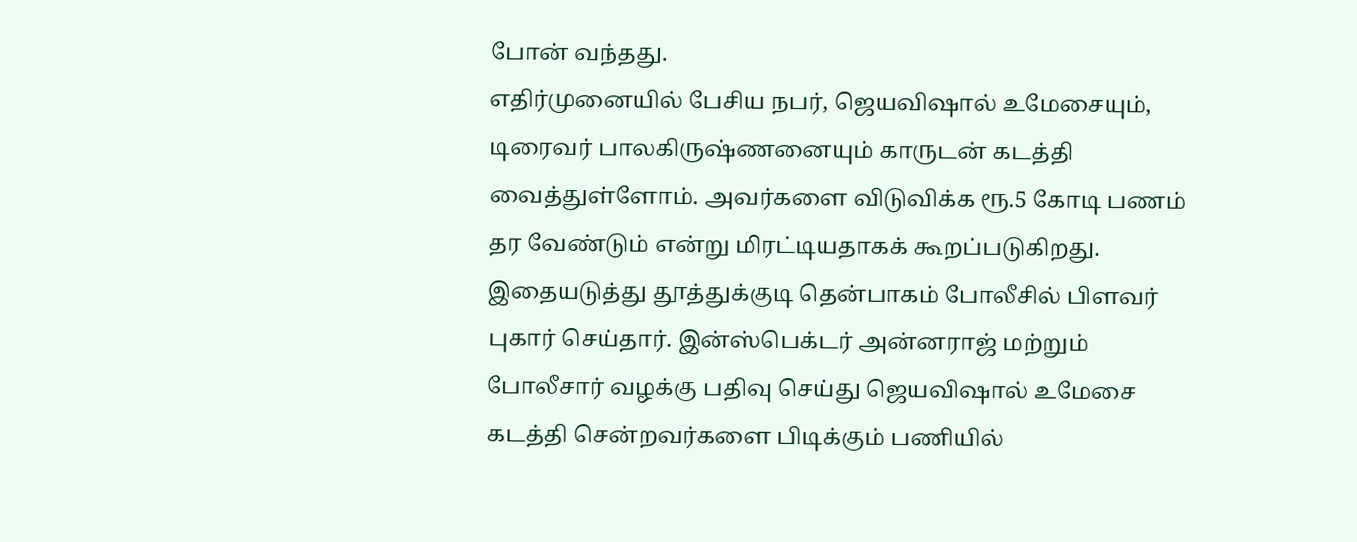போன் வந்தது.
எதிர்முனையில் பேசிய நபர், ஜெயவிஷால் உமேசையும், டிரைவர் பாலகிருஷ்ணனையும் காருடன் கடத்தி வைத்துள்ளோம். அவர்களை விடுவிக்க ரூ.5 கோடி பணம் தர வேண்டும் என்று மிரட்டியதாகக் கூறப்படுகிறது.
இதையடுத்து தூத்துக்குடி தென்பாகம் போலீசில் பிளவர் புகார் செய்தார். இன்ஸ்பெக்டர் அன்னராஜ் மற்றும் போலீசார் வழக்கு பதிவு செய்து ஜெயவிஷால் உமேசை கடத்தி சென்றவர்களை பிடிக்கும் பணியில்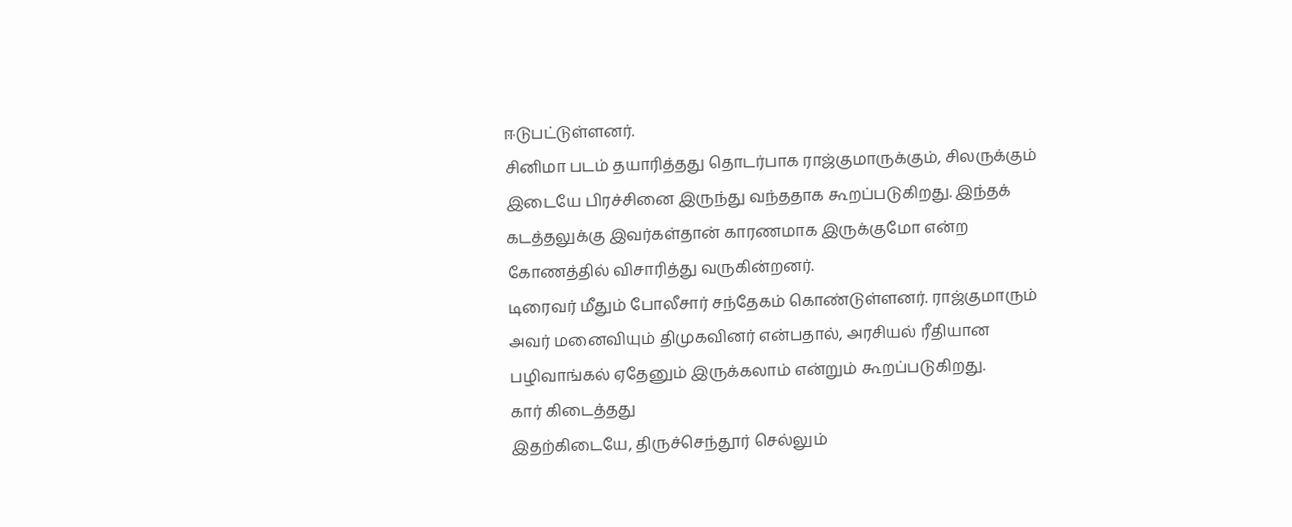ஈடுபட்டுள்ளனர்.
சினிமா படம் தயாரித்தது தொடர்பாக ராஜ்குமாருக்கும், சிலருக்கும் இடையே பிரச்சினை இருந்து வந்ததாக கூறப்படுகிறது. இந்தக் கடத்தலுக்கு இவர்கள்தான் காரணமாக இருக்குமோ என்ற கோணத்தில் விசாரித்து வருகின்றனர்.
டிரைவர் மீதும் போலீசார் சந்தேகம் கொண்டுள்ளனர். ராஜ்குமாரும் அவர் மனைவியும் திமுகவினர் என்பதால், அரசியல் ரீதியான பழிவாங்கல் ஏதேனும் இருக்கலாம் என்றும் கூறப்படுகிறது.
கார் கிடைத்தது
இதற்கிடையே, திருச்செந்தூர் செல்லும்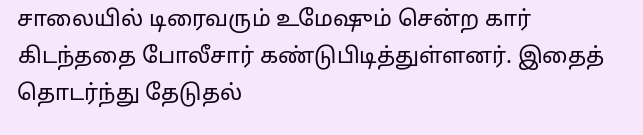சாலையில் டிரைவரும் உமேஷும் சென்ற கார் கிடந்ததை போலீசார் கண்டுபிடித்துள்ளனர். இதைத் தொடர்ந்து தேடுதல்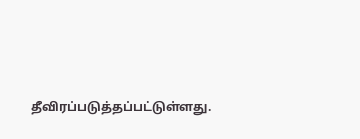தீவிரப்படுத்தப்பட்டுள்ளது.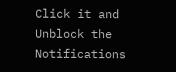Click it and Unblock the Notifications